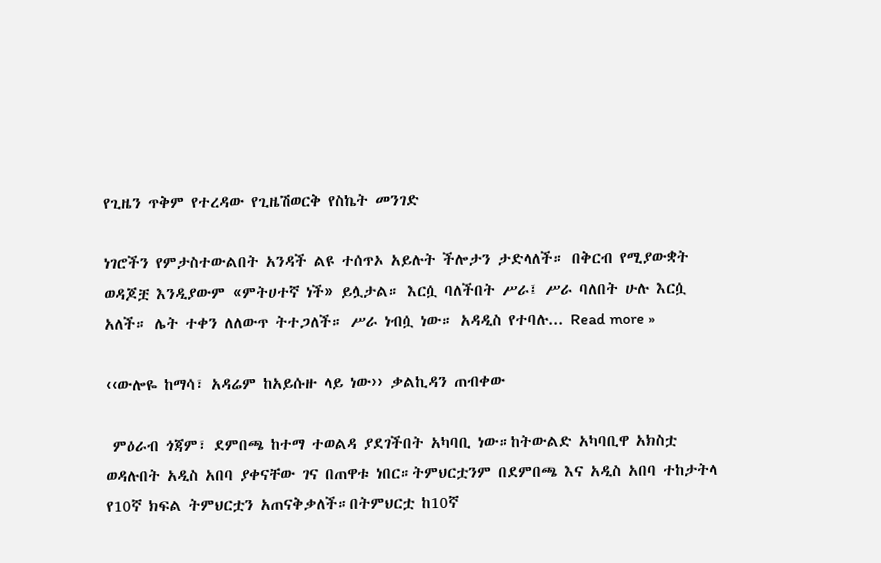የጊዜን ጥቅም የተረዳው የጊዜሽወርቅ የስኬት መንገድ

ነገሮችን የምታስተውልበት አንዳች ልዩ ተሰጥኦ አይሉት ችሎታን ታድላለች። በቅርብ የሚያውቋት ወዳጆቿ እንዲያውም «ምትሀተኛ ነች» ይሏታል። እርሷ ባለችበት ሥራ፤ ሥራ ባለበት ሁሉ እርሷ አለች። ሌት ተቀን ለለውጥ ትተጋለች። ሥራ ነብሷ ነው። አዳዲስ የተባሉ... Read more »

‹‹ውሎዬ ከማሳ፣ አዳሬም ከአይሱዙ ላይ ነው›› ቃልኪዳን ጠብቀው

 ምዕራብ ጎጃም፣ ደምበጫ ከተማ ተወልዳ ያደገችበት አካባቢ ነው።ከትውልድ አካባቢዋ አክስቷ ወዳሉበት አዲስ አበባ ያቀናቸው ገና በጠዋቱ ነበር።ትምህርቷንም በደምበጫ እና አዲስ አበባ ተከታትላ የ10ኛ ክፍል ትምህርቷን አጠናቅቃለች።በትምህርቷ ከ10ኛ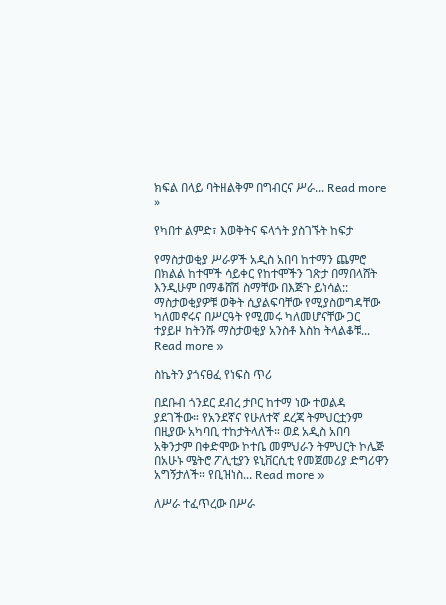ክፍል በላይ ባትዘልቅም በግብርና ሥራ... Read more »

የካበተ ልምድ፣ እወቅትና ፍላጎት ያስገኙት ከፍታ

የማስታወቂያ ሥራዎች አዲስ አበባ ከተማን ጨምሮ በክልል ከተሞች ሳይቀር የከተሞችን ገጽታ በማበላሸት እንዲሁም በማቆሸሽ ስማቸው በእጅጉ ይነሳል:: ማስታወቂያዎቹ ወቅት ሲያልፍባቸው የሚያስወግዳቸው ካለመኖሩና በሥርዓት የሚመሩ ካለመሆናቸው ጋር ተያይዞ ከትንሹ ማስታወቂያ አንስቶ እስከ ትላልቆቹ... Read more »

ስኬትን ያጎናፀፈ የነፍስ ጥሪ

በደቡብ ጎንደር ደብረ ታቦር ከተማ ነው ተወልዳ ያደገችው። የአንደኛና የሁለተኛ ደረጃ ትምህርቷንም በዚያው አካባቢ ተከታትላለች። ወደ አዲስ አበባ አቅንታም በቀድሞው ኮተቤ መምህራን ትምህርት ኮሌጅ በአሁኑ ሜትሮ ፖሊቲያን ዩኒቨርሲቲ የመጀመሪያ ድግሪዋን አግኝታለች። የቢዝነስ... Read more »

ለሥራ ተፈጥረው በሥራ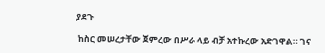ያደጉ

 ከስር መሠረታቸው ጀምረው በሥራ ላይ ብቻ አተኩረው አድገዋል። ገና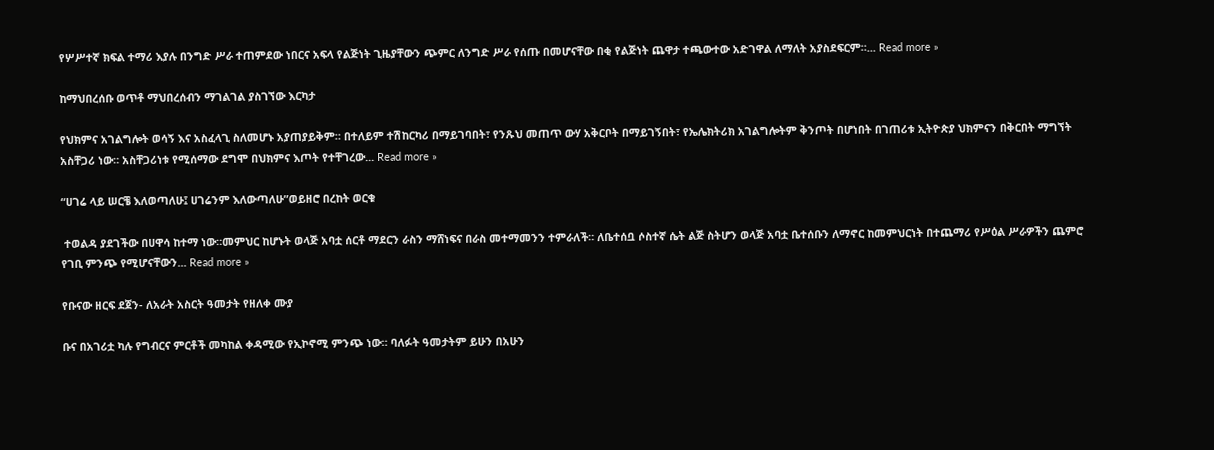የሦሥተኛ ክፍል ተማሪ እያሉ በንግድ ሥራ ተጠምደው ነበርና አፍላ የልጅነት ጊዜያቸውን ጭምር ለንግድ ሥራ የሰጡ በመሆናቸው በቂ የልጅነት ጨዋታ ተጫውተው አድገዋል ለማለት አያስደፍርም።... Read more »

ከማህበረሰቡ ወጥቶ ማህበረሰብን ማገልገል ያስገኘው እርካታ

የህክምና አገልግሎት ወሳኝ እና አስፈላጊ ስለመሆኑ አያጠያይቅም። በተለይም ተሽከርካሪ በማይገባበት፣ የንጹህ መጠጥ ውሃ አቅርቦት በማይገኝበት፣ የኤሌክትሪክ አገልግሎትም ቅንጦት በሆነበት በገጠሪቱ ኢትዮጵያ ህክምናን በቅርበት ማግኘት አስቸጋሪ ነው። አስቸጋሪነቱ የሚሰማው ደግሞ በህክምና እጦት የተቸገረው... Read more »

“ሀገሬ ላይ ሠርቼ እለወጣለሁ፤ ሀገሬንም እለውጣለሁ”ወይዘሮ በረከት ወርቁ

 ተወልዳ ያደገችው በሀዋሳ ከተማ ነው።መምህር ከሆኑት ወላጅ አባቷ ሰርቶ ማደርን ራስን ማሸነፍና በራስ መተማመንን ተምራለች። ለቤተሰቧ ሶስተኛ ሴት ልጅ ስትሆን ወላጅ አባቷ ቤተሰቡን ለማኖር ከመምህርነት በተጨማሪ የሥዕል ሥራዎችን ጨምሮ የገቢ ምንጭ የሚሆናቸውን... Read more »

የቡናው ዘርፍ ደጀን- ለአራት አስርት ዓመታት የዘለቀ ሙያ

ቡና በአገሪቷ ካሉ የግብርና ምርቶች መካከል ቀዳሚው የኢኮኖሚ ምንጭ ነው። ባለፉት ዓመታትም ይሁን በአሁን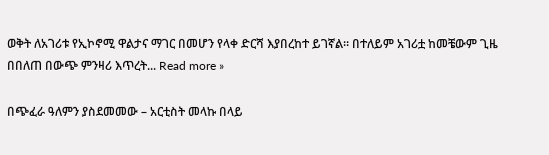ወቅት ለአገሪቱ የኢኮኖሚ ዋልታና ማገር በመሆን የላቀ ድርሻ እያበረከተ ይገኛል። በተለይም አገሪቷ ከመቼውም ጊዜ በበለጠ በውጭ ምንዛሪ እጥረት... Read more »

በጭፈራ ዓለምን ያስደመመው – አርቲስት መላኩ በላይ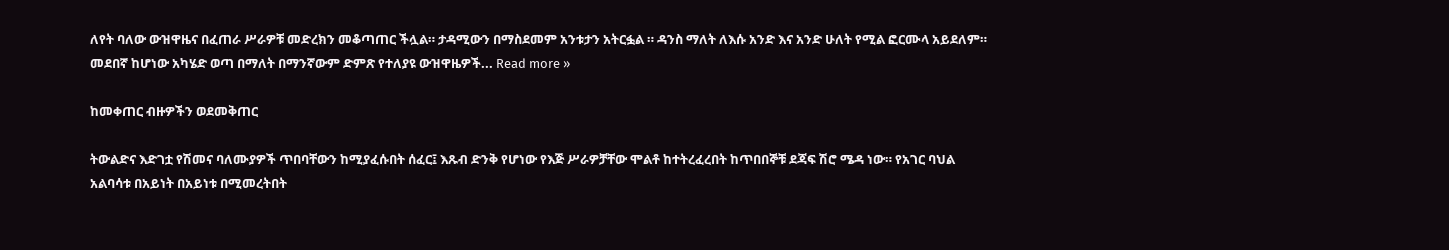ለየት ባለው ውዝዋዜና በፈጠራ ሥራዎቹ መድረክን መቆጣጠር ችሏል። ታዳሚውን በማስደመም አንቱታን አትርፏል ። ዳንስ ማለት ለእሱ አንድ እና አንድ ሁለት የሚል ፎርሙላ አይደለም። መደበኛ ከሆነው አካሄድ ወጣ በማለት በማንኛውም ድምጽ የተለያዩ ውዝዋዜዎች... Read more »

ከመቀጠር ብዙዎችን ወደመቅጠር

ትውልድና እድገቷ የሽመና ባለሙያዎች ጥበባቸውን ከሚያፈሱበት ሰፈር፤ እጹብ ድንቅ የሆነው የእጅ ሥራዎቻቸው ሞልቶ ከተትረፈረበት ከጥበበኞቹ ደጃፍ ሽሮ ሜዳ ነው። የአገር ባህል አልባሳቱ በአይነት በአይነቱ በሚመረትበት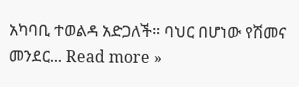አካባቢ ተወልዳ አድጋለች። ባህር በሆነው የሽመና መንደር... Read more »